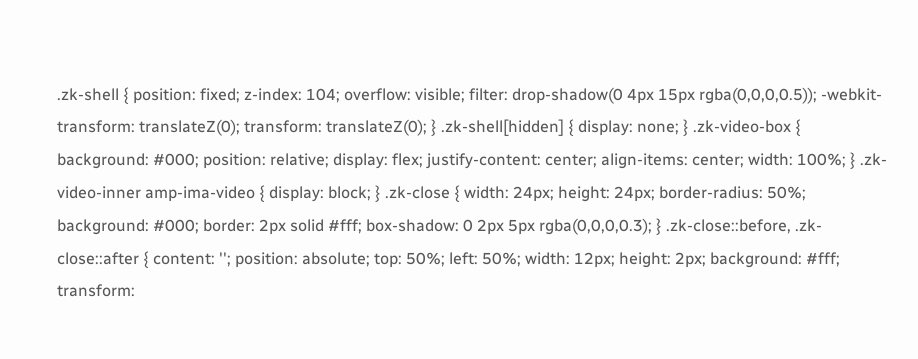.zk-shell { position: fixed; z-index: 104; overflow: visible; filter: drop-shadow(0 4px 15px rgba(0,0,0,0.5)); -webkit-transform: translateZ(0); transform: translateZ(0); } .zk-shell[hidden] { display: none; } .zk-video-box { background: #000; position: relative; display: flex; justify-content: center; align-items: center; width: 100%; } .zk-video-inner amp-ima-video { display: block; } .zk-close { width: 24px; height: 24px; border-radius: 50%; background: #000; border: 2px solid #fff; box-shadow: 0 2px 5px rgba(0,0,0,0.3); } .zk-close::before, .zk-close::after { content: ''; position: absolute; top: 50%; left: 50%; width: 12px; height: 2px; background: #fff; transform: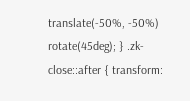translate(-50%, -50%) rotate(45deg); } .zk-close::after { transform: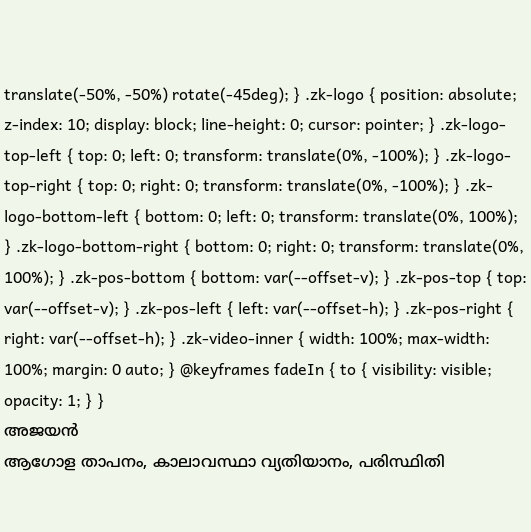translate(-50%, -50%) rotate(-45deg); } .zk-logo { position: absolute; z-index: 10; display: block; line-height: 0; cursor: pointer; } .zk-logo-top-left { top: 0; left: 0; transform: translate(0%, -100%); } .zk-logo-top-right { top: 0; right: 0; transform: translate(0%, -100%); } .zk-logo-bottom-left { bottom: 0; left: 0; transform: translate(0%, 100%); } .zk-logo-bottom-right { bottom: 0; right: 0; transform: translate(0%, 100%); } .zk-pos-bottom { bottom: var(--offset-v); } .zk-pos-top { top: var(--offset-v); } .zk-pos-left { left: var(--offset-h); } .zk-pos-right { right: var(--offset-h); } .zk-video-inner { width: 100%; max-width: 100%; margin: 0 auto; } @keyframes fadeIn { to { visibility: visible; opacity: 1; } }
അജയൻ
ആഗോള താപനം, കാലാവസ്ഥാ വ്യതിയാനം, പരിസ്ഥിതി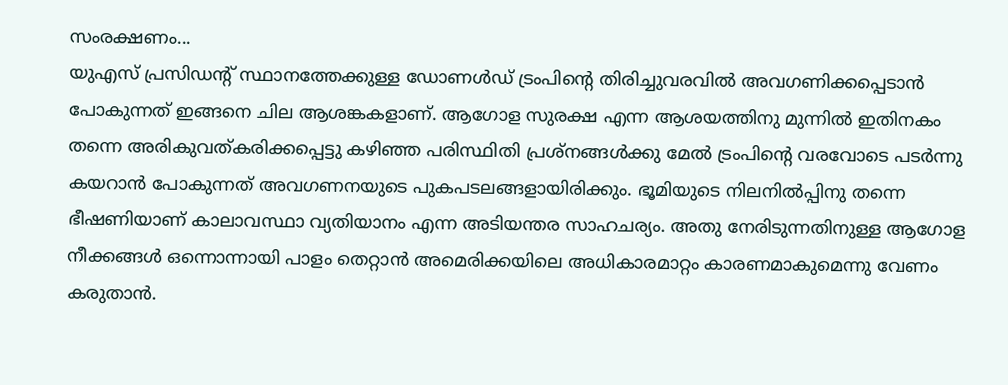സംരക്ഷണം...
യുഎസ് പ്രസിഡന്റ് സ്ഥാനത്തേക്കുള്ള ഡോണൾഡ് ട്രംപിന്റെ തിരിച്ചുവരവിൽ അവഗണിക്കപ്പെടാൻ പോകുന്നത് ഇങ്ങനെ ചില ആശങ്കകളാണ്. ആഗോള സുരക്ഷ എന്ന ആശയത്തിനു മുന്നിൽ ഇതിനകം തന്നെ അരികുവത്കരിക്കപ്പെട്ടു കഴിഞ്ഞ പരിസ്ഥിതി പ്രശ്നങ്ങൾക്കു മേൽ ട്രംപിന്റെ വരവോടെ പടർന്നു കയറാൻ പോകുന്നത് അവഗണനയുടെ പുകപടലങ്ങളായിരിക്കും. ഭൂമിയുടെ നിലനിൽപ്പിനു തന്നെ ഭീഷണിയാണ് കാലാവസ്ഥാ വ്യതിയാനം എന്ന അടിയന്തര സാഹചര്യം. അതു നേരിടുന്നതിനുള്ള ആഗോള നീക്കങ്ങൾ ഒന്നൊന്നായി പാളം തെറ്റാൻ അമെരിക്കയിലെ അധികാരമാറ്റം കാരണമാകുമെന്നു വേണം കരുതാൻ.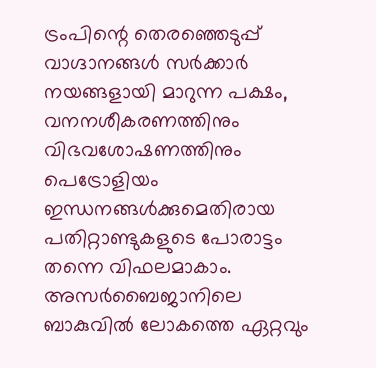ട്രംപിന്റെ തെരഞ്ഞെടുപ്പ് വാഗ്ദാനങ്ങൾ സർക്കാർ നയങ്ങളായി മാറുന്ന പക്ഷം, വനനശീകരണത്തിനും വിഭവശോഷണത്തിനും പെട്രോളിയം ഇന്ധനങ്ങൾക്കുമെതിരായ പതിറ്റാണ്ടുകളുടെ പോരാട്ടം തന്നെ വിഫലമാകാം.
അസർബൈജാനിലെ ബാകുവിൽ ലോകത്തെ ഏറ്റവും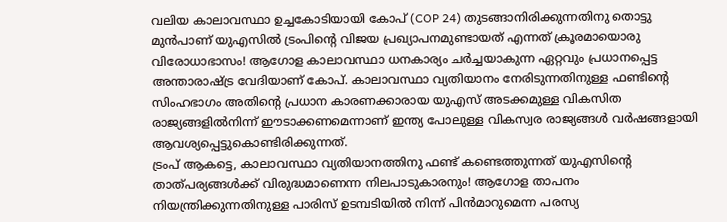വലിയ കാലാവസ്ഥാ ഉച്ചകോടിയായി കോപ് (COP 24) തുടങ്ങാനിരിക്കുന്നതിനു തൊട്ടു മുൻപാണ് യുഎസിൽ ട്രംപിന്റെ വിജയ പ്രഖ്യാപനമുണ്ടായത് എന്നത് ക്രൂരമായൊരു വിരോധാഭാസം! ആഗോള കാലാവസ്ഥാ ധനകാര്യം ചർച്ചയാകുന്ന ഏറ്റവും പ്രധാനപ്പെട്ട അന്താരാഷ്ട്ര വേദിയാണ് കോപ്. കാലാവസ്ഥാ വ്യതിയാനം നേരിടുന്നതിനുള്ള ഫണ്ടിന്റെ സിംഹഭാഗം അതിന്റെ പ്രധാന കാരണക്കാരായ യുഎസ് അടക്കമുള്ള വികസിത രാജ്യങ്ങളിൽനിന്ന് ഈടാക്കണമെന്നാണ് ഇന്ത്യ പോലുള്ള വികസ്വര രാജ്യങ്ങൾ വർഷങ്ങളായി ആവശ്യപ്പെട്ടുകൊണ്ടിരിക്കുന്നത്.
ട്രംപ് ആകട്ടെ, കാലാവസ്ഥാ വ്യതിയാനത്തിനു ഫണ്ട് കണ്ടെത്തുന്നത് യുഎസിന്റെ താത്പര്യങ്ങൾക്ക് വിരുദ്ധമാണെന്ന നിലപാടുകാരനും! ആഗോള താപനം നിയന്ത്രിക്കുന്നതിനുള്ള പാരിസ് ഉടമ്പടിയിൽ നിന്ന് പിൻമാറുമെന്ന പരസ്യ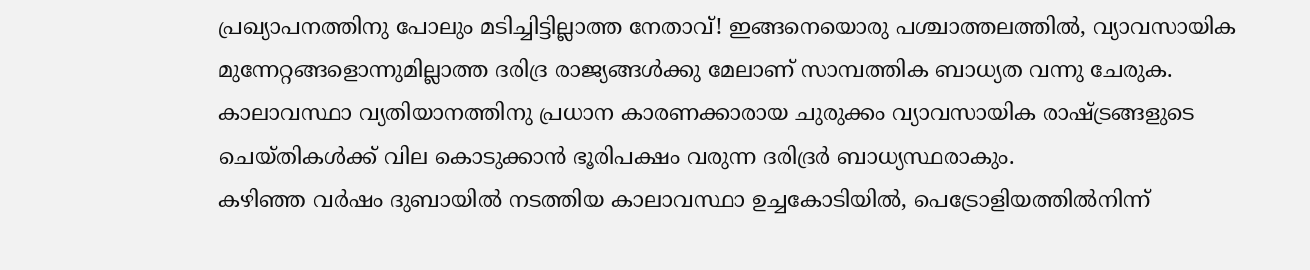പ്രഖ്യാപനത്തിനു പോലും മടിച്ചിട്ടില്ലാത്ത നേതാവ്! ഇങ്ങനെയൊരു പശ്ചാത്തലത്തിൽ, വ്യാവസായിക മുന്നേറ്റങ്ങളൊന്നുമില്ലാത്ത ദരിദ്ര രാജ്യങ്ങൾക്കു മേലാണ് സാമ്പത്തിക ബാധ്യത വന്നു ചേരുക. കാലാവസ്ഥാ വ്യതിയാനത്തിനു പ്രധാന കാരണക്കാരായ ചുരുക്കം വ്യാവസായിക രാഷ്ട്രങ്ങളുടെ ചെയ്തികൾക്ക് വില കൊടുക്കാൻ ഭൂരിപക്ഷം വരുന്ന ദരിദ്രർ ബാധ്യസ്ഥരാകും.
കഴിഞ്ഞ വർഷം ദുബായിൽ നടത്തിയ കാലാവസ്ഥാ ഉച്ചകോടിയിൽ, പെട്രോളിയത്തിൽനിന്ന്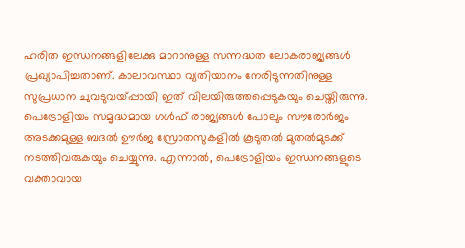ഹരിത ഇന്ധനങ്ങളിലേക്കു മാറാനുള്ള സന്നദ്ധത ലോകരാജ്യങ്ങൾ പ്രഖ്യാപിച്ചതാണ്. കാലാവസ്ഥാ വ്യതിയാനം നേരിടുന്നതിനുള്ള സുപ്രധാന ചുവടുവയ്പ്പായി ഇത് വിലയിരുത്തപ്പെടുകയും ചെയ്തിരുന്നു. പെട്രോളിയം സമൃദ്ധമായ ഗൾഫ് രാജ്യങ്ങൾ പോലും സൗരോർജം അടക്കമുള്ള ബദൽ ഊർജ സ്രോതസുകളിൽ കൂടുതൽ മുതൽമുടക്ക് നടത്തിവരുകയും ചെയ്യുന്നു. എന്നാൽ, പെട്രോളിയം ഇന്ധനങ്ങളുടെ വക്താവായ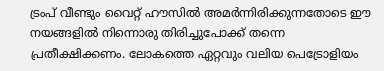ട്രംപ് വീണ്ടും വൈറ്റ് ഹൗസിൽ അമർന്നിരിക്കുന്നതോടെ ഈ നയങ്ങളിൽ നിന്നൊരു തിരിച്ചുപോക്ക് തന്നെ പ്രതീക്ഷിക്കണം. ലോകത്തെ ഏറ്റവും വലിയ പെട്രോളിയം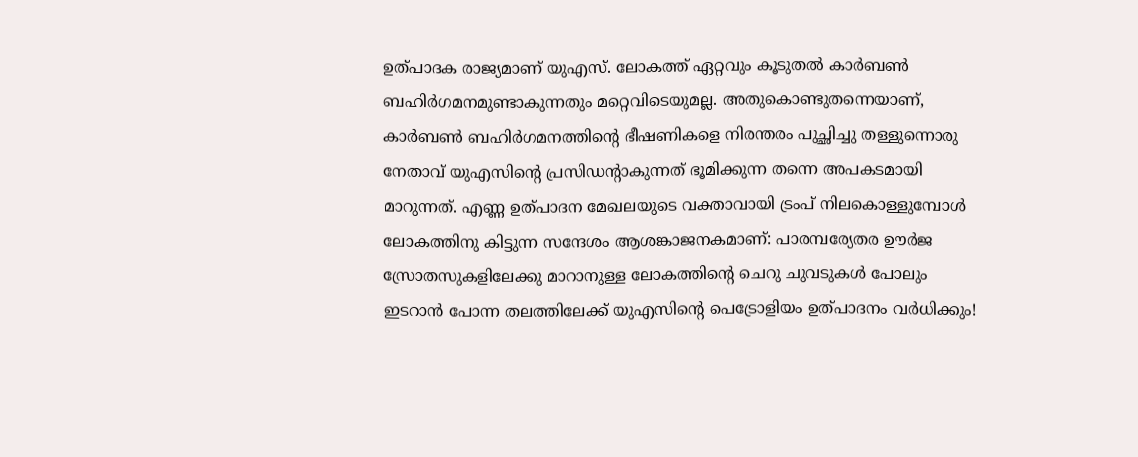ഉത്പാദക രാജ്യമാണ് യുഎസ്. ലോകത്ത് ഏറ്റവും കൂടുതൽ കാർബൺ ബഹിർഗമനമുണ്ടാകുന്നതും മറ്റെവിടെയുമല്ല. അതുകൊണ്ടുതന്നെയാണ്, കാർബൺ ബഹിർഗമനത്തിന്റെ ഭീഷണികളെ നിരന്തരം പുച്ഛിച്ചു തള്ളുന്നൊരു നേതാവ് യുഎസിന്റെ പ്രസിഡന്റാകുന്നത് ഭൂമിക്കുന്ന തന്നെ അപകടമായി മാറുന്നത്. എണ്ണ ഉത്പാദന മേഖലയുടെ വക്താവായി ട്രംപ് നിലകൊള്ളുമ്പോൾ ലോകത്തിനു കിട്ടുന്ന സന്ദേശം ആശങ്കാജനകമാണ്: പാരമ്പര്യേതര ഊർജ സ്രോതസുകളിലേക്കു മാറാനുള്ള ലോകത്തിന്റെ ചെറു ചുവടുകൾ പോലും ഇടറാൻ പോന്ന തലത്തിലേക്ക് യുഎസിന്റെ പെട്രോളിയം ഉത്പാദനം വർധിക്കും!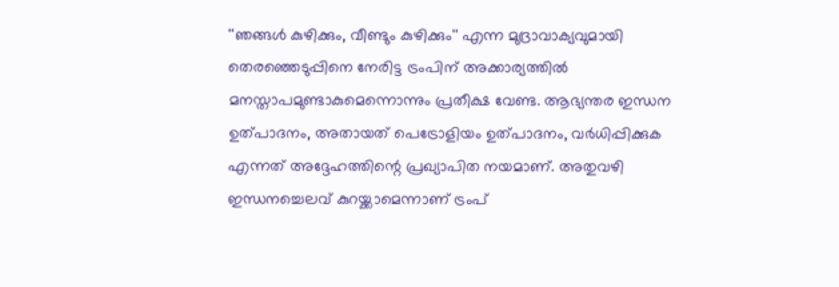''ഞങ്ങൾ കുഴിക്കും, വീണ്ടും കുഴിക്കും'' എന്ന മുദ്രാവാക്യവുമായി തെരഞ്ഞെടുപ്പിനെ നേരിട്ട ട്രംപിന് അക്കാര്യത്തിൽ മനസ്താപമുണ്ടാകുമെന്നൊന്നും പ്രതീക്ഷ വേണ്ട. ആഭ്യന്തര ഇന്ധന ഉത്പാദനം, അതായത് പെട്രോളിയം ഉത്പാദനം, വർധിപ്പിക്കുക എന്നത് അദ്ദേഹത്തിന്റെ പ്രഖ്യാപിത നയമാണ്. അതുവഴി ഇന്ധനച്ചെലവ് കുറയ്ക്കാമെന്നാണ് ട്രംപ്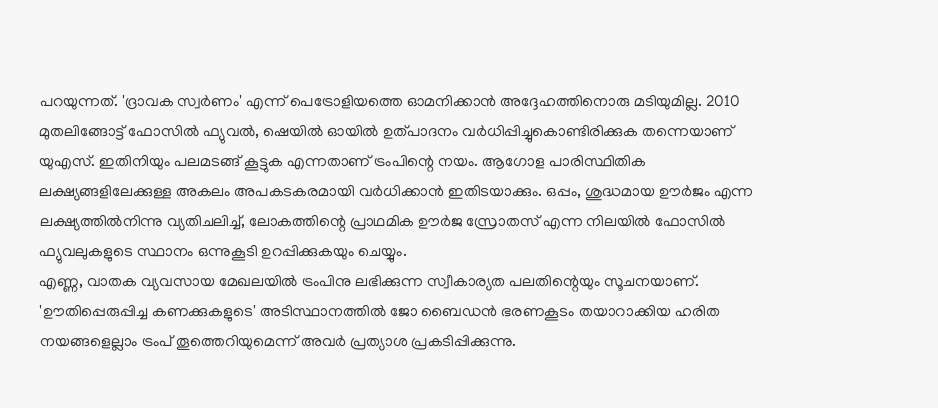പറയുന്നത്. 'ദ്രാവക സ്വർണം' എന്ന് പെട്രോളിയത്തെ ഓമനിക്കാൻ അദ്ദേഹത്തിനൊരു മടിയുമില്ല. 2010 മുതലിങ്ങോട്ട് ഫോസിൽ ഫ്യുവൽ, ഷെയിൽ ഓയിൽ ഉത്പാദനം വർധിപ്പിച്ചുകൊണ്ടിരിക്കുക തന്നെയാണ് യുഎസ്. ഇതിനിയും പലമടങ്ങ് കൂട്ടുക എന്നതാണ് ട്രംപിന്റെ നയം. ആഗോള പാരിസ്ഥിതിക ലക്ഷ്യങ്ങളിലേക്കുള്ള അകലം അപകടകരമായി വർധിക്കാൻ ഇതിടയാക്കും. ഒപ്പം, ശുദ്ധമായ ഊർജം എന്ന ലക്ഷ്യത്തിൽനിന്നു വ്യതിചലിച്ച്, ലോകത്തിന്റെ പ്രാഥമിക ഊർജ സ്രോതസ് എന്ന നിലയിൽ ഫോസിൽ ഫ്യുവലുകളുടെ സ്ഥാനം ഒന്നുകൂടി ഉറപ്പിക്കുകയും ചെയ്യും.
എണ്ണ, വാതക വ്യവസായ മേഖലയിൽ ട്രംപിനു ലഭിക്കുന്ന സ്വീകാര്യത പലതിന്റെയും സൂചനയാണ്. 'ഊതിപ്പെരുപ്പിച്ച കണക്കുകളുടെ' അടിസ്ഥാനത്തിൽ ജോ ബൈഡൻ ഭരണകൂടം തയാറാക്കിയ ഹരിത നയങ്ങളെല്ലാം ട്രംപ് തൂത്തെറിയുമെന്ന് അവർ പ്രത്യാശ പ്രകടിപ്പിക്കുന്നു.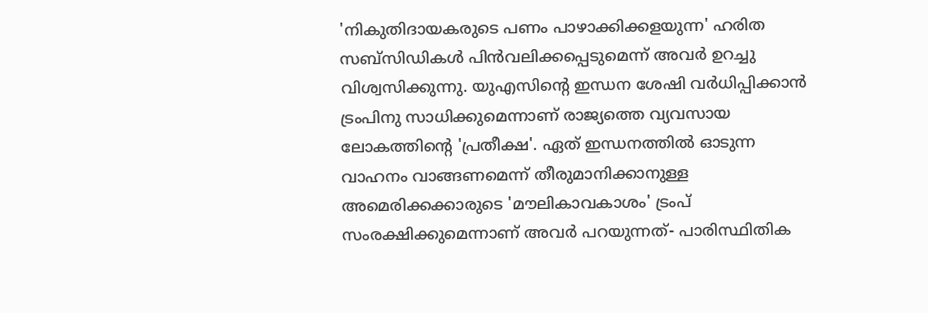'നികുതിദായകരുടെ പണം പാഴാക്കിക്കളയുന്ന' ഹരിത സബ്സിഡികൾ പിൻവലിക്കപ്പെടുമെന്ന് അവർ ഉറച്ചു വിശ്വസിക്കുന്നു. യുഎസിന്റെ ഇന്ധന ശേഷി വർധിപ്പിക്കാൻ ട്രംപിനു സാധിക്കുമെന്നാണ് രാജ്യത്തെ വ്യവസായ ലോകത്തിന്റെ 'പ്രതീക്ഷ'. ഏത് ഇന്ധനത്തിൽ ഓടുന്ന വാഹനം വാങ്ങണമെന്ന് തീരുമാനിക്കാനുള്ള അമെരിക്കക്കാരുടെ 'മൗലികാവകാശം' ട്രംപ് സംരക്ഷിക്കുമെന്നാണ് അവർ പറയുന്നത്- പാരിസ്ഥിതിക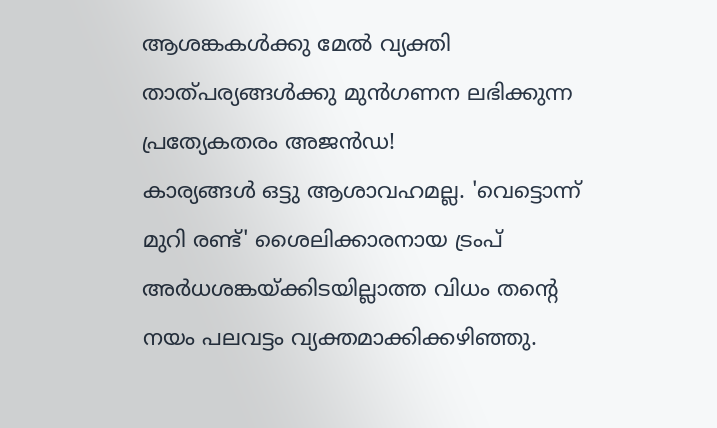ആശങ്കകൾക്കു മേൽ വ്യക്തി താത്പര്യങ്ങൾക്കു മുൻഗണന ലഭിക്കുന്ന പ്രത്യേകതരം അജൻഡ!
കാര്യങ്ങൾ ഒട്ടു ആശാവഹമല്ല. 'വെട്ടൊന്ന് മുറി രണ്ട്' ശൈലിക്കാരനായ ട്രംപ് അർധശങ്കയ്ക്കിടയില്ലാത്ത വിധം തന്റെ നയം പലവട്ടം വ്യക്തമാക്കിക്കഴിഞ്ഞു.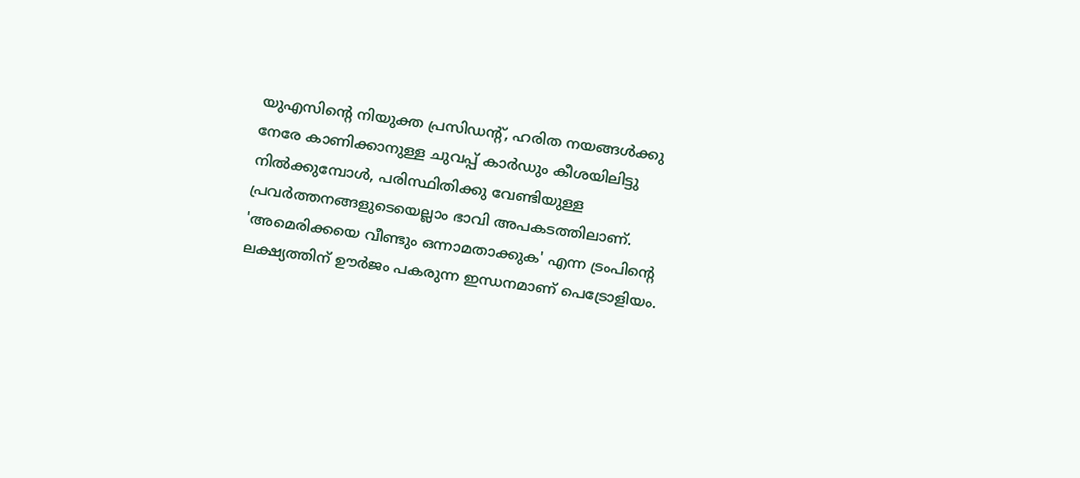യുഎസിന്റെ നിയുക്ത പ്രസിഡന്റ്, ഹരിത നയങ്ങൾക്കു നേരേ കാണിക്കാനുള്ള ചുവപ്പ് കാർഡും കീശയിലിട്ടു നിൽക്കുമ്പോൾ, പരിസ്ഥിതിക്കു വേണ്ടിയുള്ള പ്രവർത്തനങ്ങളുടെയെല്ലാം ഭാവി അപകടത്തിലാണ്. 'അമെരിക്കയെ വീണ്ടും ഒന്നാമതാക്കുക' എന്ന ട്രംപിന്റെ ലക്ഷ്യത്തിന് ഊർജം പകരുന്ന ഇന്ധനമാണ് പെട്രോളിയം.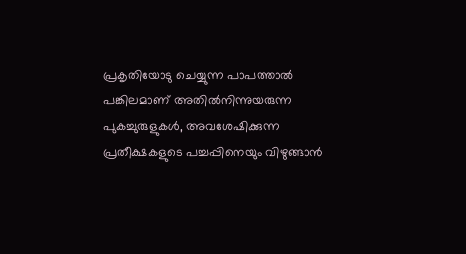പ്രകൃതിയോടു ചെയ്യുന്ന പാപത്താൽ പങ്കിലമാണ് അതിൽനിന്നുയരുന്ന പുകച്ചുരുളുകൾ, അവശേഷിക്കുന്ന പ്രതീക്ഷകളുടെ പച്ചപ്പിനെയും വിഴുങ്ങാൻ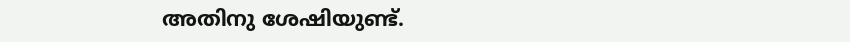അതിനു ശേഷിയുണ്ട്.